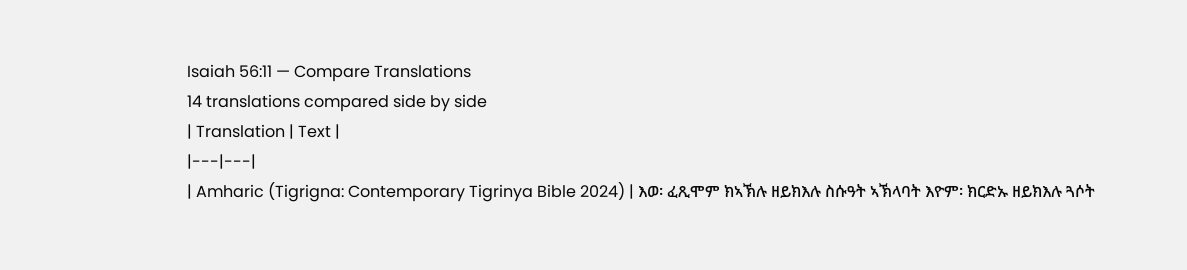Isaiah 56:11 — Compare Translations
14 translations compared side by side
| Translation | Text |
|---|---|
| Amharic (Tigrigna: Contemporary Tigrinya Bible 2024) | እወ፡ ፈጺሞም ክኣኽሉ ዘይክእሉ ስሱዓት ኣኽላባት እዮም፡ ክርድኡ ዘይክእሉ ጓሶት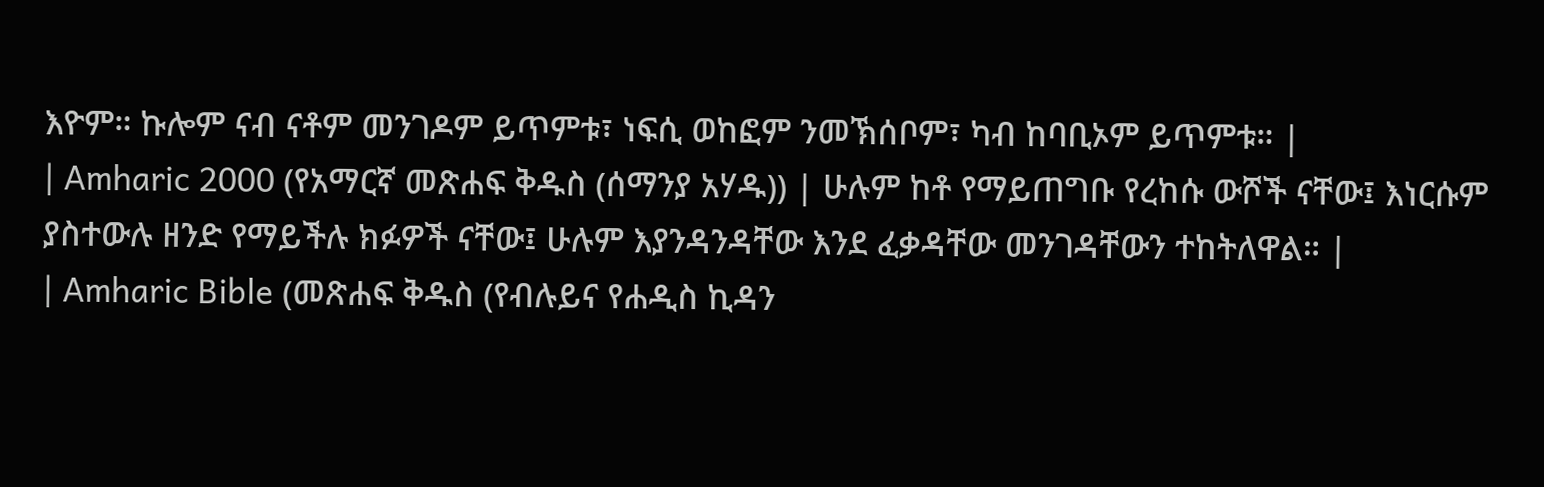እዮም። ኩሎም ናብ ናቶም መንገዶም ይጥምቱ፣ ነፍሲ ወከፎም ንመኽሰቦም፣ ካብ ከባቢኦም ይጥምቱ። |
| Amharic 2000 (የአማርኛ መጽሐፍ ቅዱስ (ሰማንያ አሃዱ)) | ሁሉም ከቶ የማይጠግቡ የረከሱ ውሾች ናቸው፤ እነርሱም ያስተውሉ ዘንድ የማይችሉ ክፉዎች ናቸው፤ ሁሉም እያንዳንዳቸው እንደ ፈቃዳቸው መንገዳቸውን ተከትለዋል። |
| Amharic Bible (መጽሐፍ ቅዱስ (የብሉይና የሐዲስ ኪዳን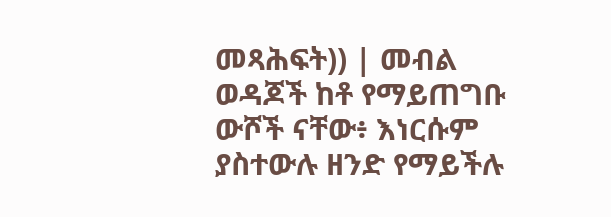መጻሕፍት)) | መብል ወዳጆች ከቶ የማይጠግቡ ውሾች ናቸው፥ እነርሱም ያስተውሉ ዘንድ የማይችሉ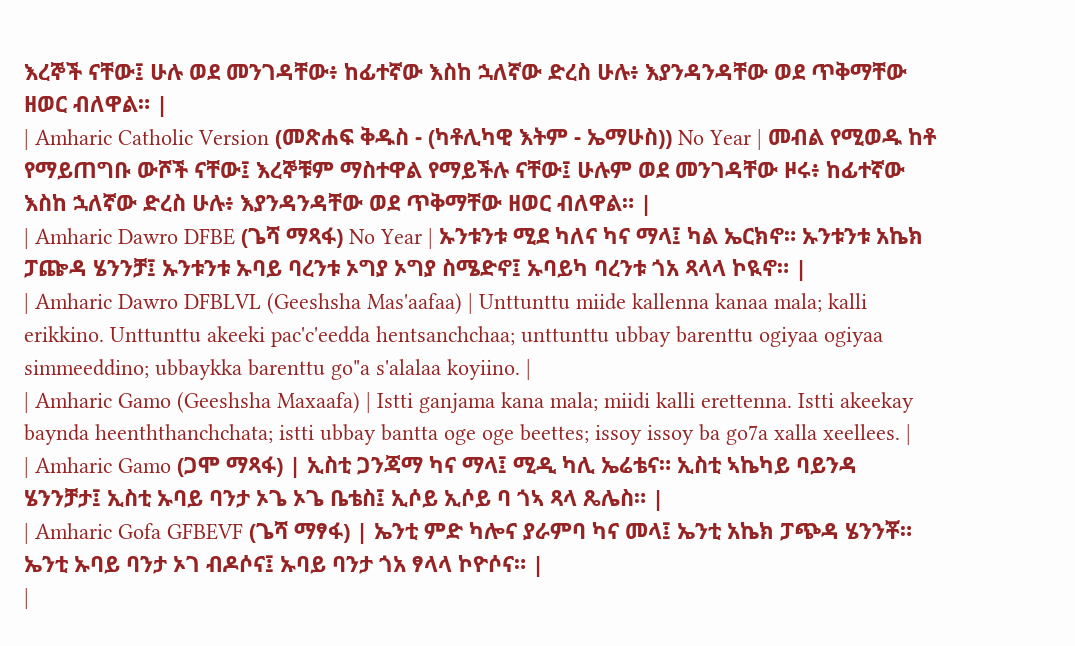እረኞች ናቸው፤ ሁሉ ወደ መንገዳቸው፥ ከፊተኛው እስከ ኋለኛው ድረስ ሁሉ፥ እያንዳንዳቸው ወደ ጥቅማቸው ዘወር ብለዋል። |
| Amharic Catholic Version (መጽሐፍ ቅዱስ - (ካቶሊካዊ እትም - ኤማሁስ)) No Year | መብል የሚወዱ ከቶ የማይጠግቡ ውሾች ናቸው፤ እረኞቹም ማስተዋል የማይችሉ ናቸው፤ ሁሉም ወደ መንገዳቸው ዞሩ፥ ከፊተኛው እስከ ኋለኛው ድረስ ሁሉ፥ እያንዳንዳቸው ወደ ጥቅማቸው ዘወር ብለዋል። |
| Amharic Dawro DFBE (ጌሻ ማጻፋ) No Year | ኡንቱንቱ ሚደ ካለና ካና ማላ፤ ካል ኤርክኖ። ኡንቱንቱ አኬክ ፓጬዳ ሄንንቻ፤ ኡንቱንቱ ኡባይ ባረንቱ ኦግያ ኦግያ ስሜድኖ፤ ኡባይካ ባረንቱ ጎአ ጻላላ ኮዪኖ። |
| Amharic Dawro DFBLVL (Geeshsha Mas'aafaa) | Unttunttu miide kallenna kanaa mala; kalli erikkino. Unttunttu akeeki pac'c'eedda hentsanchchaa; unttunttu ubbay barenttu ogiyaa ogiyaa simmeeddino; ubbaykka barenttu go"a s'alalaa koyiino. |
| Amharic Gamo (Geeshsha Maxaafa) | Istti ganjama kana mala; miidi kalli erettenna. Istti akeekay baynda heenththanchchata; istti ubbay bantta oge oge beettes; issoy issoy ba go7a xalla xeellees. |
| Amharic Gamo (ጋሞ ማጻፋ) | ኢስቲ ጋንጃማ ካና ማላ፤ ሚዲ ካሊ ኤሬቴና። ኢስቲ ኣኬካይ ባይንዳ ሄንንቻታ፤ ኢስቲ ኡባይ ባንታ ኦጌ ኦጌ ቤቴስ፤ ኢሶይ ኢሶይ ባ ጎኣ ጻላ ጼሌስ። |
| Amharic Gofa GFBEVF (ጌሻ ማፃፋ) | ኤንቲ ምድ ካሎና ያራምባ ካና መላ፤ ኤንቲ አኬክ ፓጭዳ ሄንንቾ። ኤንቲ ኡባይ ባንታ ኦገ ብዶሶና፤ ኡባይ ባንታ ጎአ ፃላላ ኮዮሶና። |
|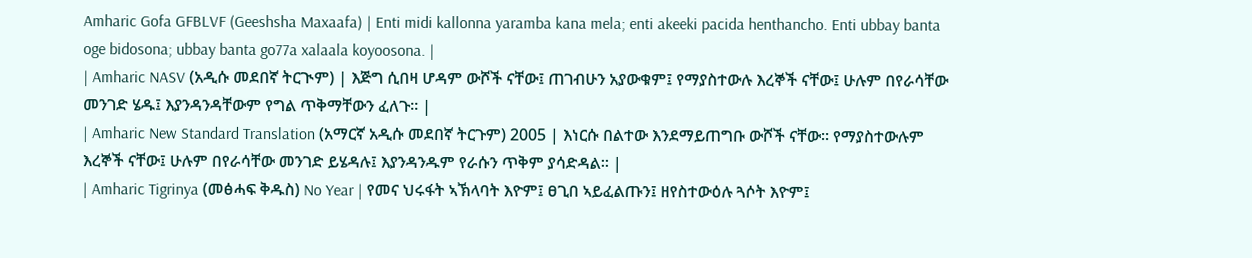Amharic Gofa GFBLVF (Geeshsha Maxaafa) | Enti midi kallonna yaramba kana mela; enti akeeki pacida henthancho. Enti ubbay banta oge bidosona; ubbay banta go77a xalaala koyoosona. |
| Amharic NASV (አዲሱ መደበኛ ትርጒም) | እጅግ ሲበዛ ሆዳም ውሾች ናቸው፤ ጠገብሁን አያውቁም፤ የማያስተውሉ እረኞች ናቸው፤ ሁሉም በየራሳቸው መንገድ ሄዱ፤ እያንዳንዳቸውም የግል ጥቅማቸውን ፈለጉ። |
| Amharic New Standard Translation (አማርኛ አዲሱ መደበኛ ትርጉም) 2005 | እነርሱ በልተው እንደማይጠግቡ ውሾች ናቸው። የማያስተውሉም እረኞች ናቸው፤ ሁሉም በየራሳቸው መንገድ ይሄዳሉ፤ እያንዳንዱም የራሱን ጥቅም ያሳድዳል። |
| Amharic Tigrinya (መፅሓፍ ቅዱስ) No Year | የመና ህሩፋት ኣኽላባት እዮም፤ ፀጊበ ኣይፈልጡን፤ ዘየስተውዕሉ ጓሶት እዮም፤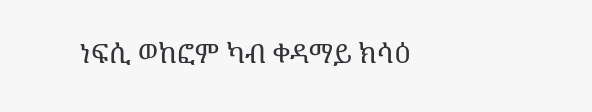ነፍሲ ወከፎም ካብ ቀዳማይ ክሳዕ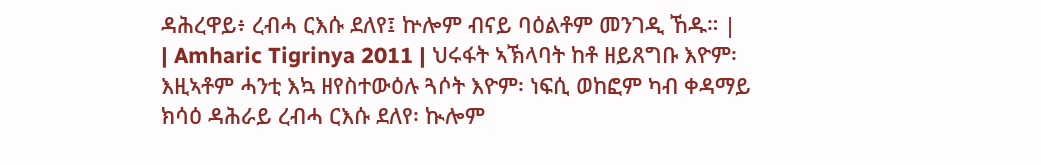ዳሕረዋይ፥ ረብሓ ርእሱ ደለየ፤ ኵሎም ብናይ ባዕልቶም መንገዲ ኸዱ። |
| Amharic Tigrinya 2011 | ህሩፋት ኣኽላባት ከቶ ዘይጸግቡ እዮም፡ እዚኣቶም ሓንቲ እኳ ዘየስተውዕሉ ጓሶት እዮም፡ ነፍሲ ወከፎም ካብ ቀዳማይ ክሳዕ ዳሕራይ ረብሓ ርእሱ ደለየ፡ ኲሎም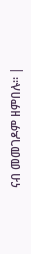ናብ መመገዶም ዘምበሉ። |